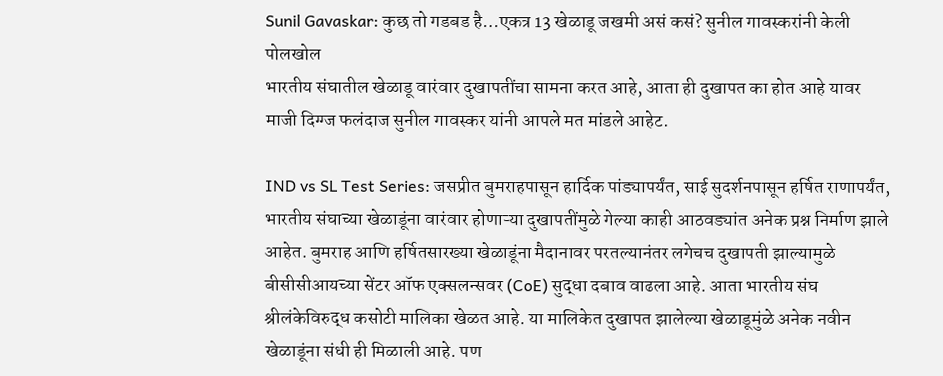Sunil Gavaskar: कुछ तो गडबड है…एकत्र 13 खेळाडू जखमी असं कसं? सुनील गावस्करांनी केली पोलखोल
भारतीय संघातील खेळाडू वारंवार दुखापतींचा सामना करत आहे, आता ही दुखापत का होत आहे यावर माजी दिग्ग्ज फलंदाज सुनील गावस्कर यांनी आपले मत मांडले आहेट.

IND vs SL Test Series: जसप्रीत बुमराहपासून हार्दिक पांड्यापर्यंत, साई सुदर्शनपासून हर्षित राणापर्यंत, भारतीय संघाच्या खेळाडूंना वारंवार होणाऱ्या दुखापतींमुळे गेल्या काही आठवड्यांत अनेक प्रश्न निर्माण झाले आहेत. बुमराह आणि हर्षितसारख्या खेळाडूंना मैदानावर परतल्यानंतर लगेचच दुखापती झाल्यामुळे बीसीसीआयच्या सेंटर ऑफ एक्सलन्सवर (CoE) सुद्धा दबाव वाढला आहे. आता भारतीय संघ श्रीलंकेविरुद्ध कसोटी मालिका खेळत आहे. या मालिकेत दुखापत झालेल्या खेळाडूमुंळे अनेक नवीन खेळाडूंना संधी ही मिळाली आहे. पण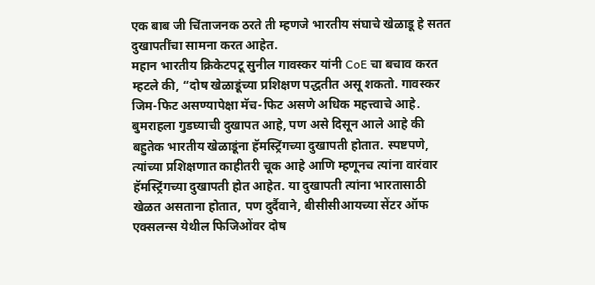एक बाब जी चिंताजनक ठरते ती म्हणजे भारतीय संघाचे खेळाडू हे सतत दुखापतींचा सामना करत आहेत.
महान भारतीय क्रिकेटपटू सुनील गावस्कर यांनी CoE चा बचाव करत म्हटले की, “दोष खेळाडूंच्या प्रशिक्षण पद्धतीत असू शकतो. गावस्कर जिम-फिट असण्यापेक्षा मॅच-फिट असणे अधिक महत्त्वाचे आहे. बुमराहला गुडघ्याची दुखापत आहे, पण असे दिसून आले आहे की बहुतेक भारतीय खेळाडूंना हॅमस्ट्रिंगच्या दुखापती होतात. स्पष्टपणे, त्यांच्या प्रशिक्षणात काहीतरी चूक आहे आणि म्हणूनच त्यांना वारंवार हॅमस्ट्रिंगच्या दुखापती होत आहेत. या दुखापती त्यांना भारतासाठी खेळत असताना होतात, पण दुर्दैवाने, बीसीसीआयच्या सेंटर ऑफ एक्सलन्स येथील फिजिओंवर दोष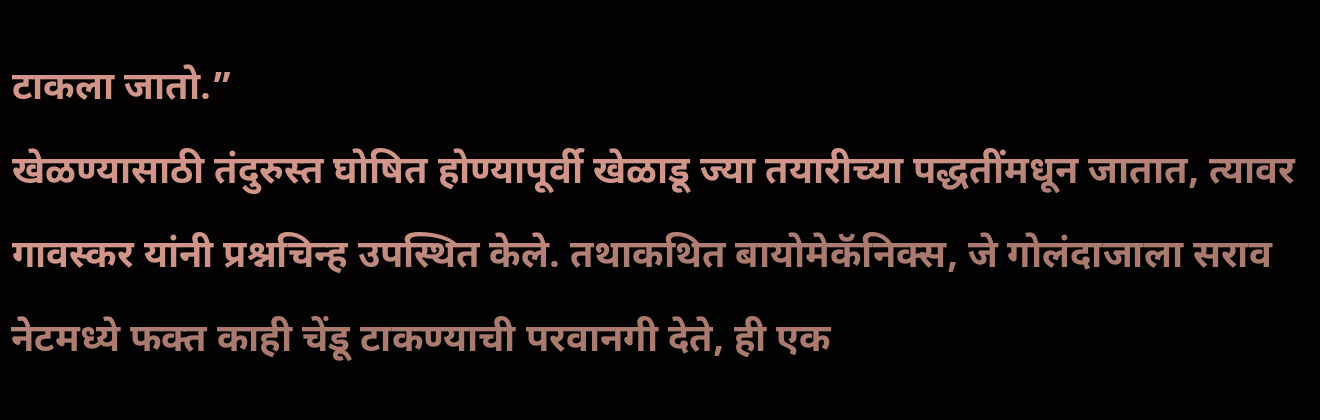टाकला जातो.”
खेळण्यासाठी तंदुरुस्त घोषित होण्यापूर्वी खेळाडू ज्या तयारीच्या पद्धतींमधून जातात, त्यावर गावस्कर यांनी प्रश्नचिन्ह उपस्थित केले. तथाकथित बायोमेकॅनिक्स, जे गोलंदाजाला सराव नेटमध्ये फक्त काही चेंडू टाकण्याची परवानगी देते, ही एक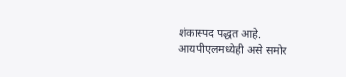शंकास्पद पद्धत आहे. आयपीएलमध्येही असे समोर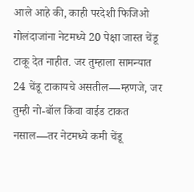आले आहे की, काही परदेशी फिजिओ गोलंदाजांना नेटमध्ये 20 पेक्षा जास्त चेंडू टाकू देत नाहीत. जर तुम्हाला सामन्यात 24 चेंडू टाकायचे असतील—म्हणजे, जर तुम्ही नो-बॉल किंवा वाईड टाकत नसाल—तर नेटमध्ये कमी चेंडू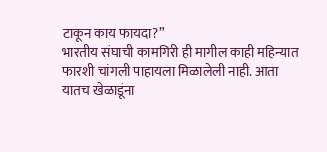टाकून काय फायदा?”
भारतीय संघाची कामगिरी ही मागील काही महिन्यात फारशी चांगली पाहायला मिळालेली नाही. आता यातच खेळाडूंना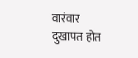वारंवार दुखापत होत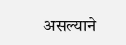असल्याने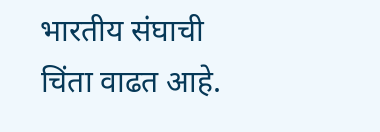भारतीय संघाची चिंता वाढत आहे.